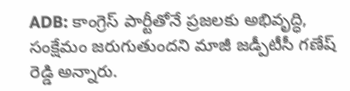ADB: కాంగ్రెస్ పార్టీతోనే ప్రజలకు అభివృద్ధి, సంక్షేమం జరుగుతుందని మాజీ జడ్పీటీసీ గణేష్ రెడ్డి అన్నారు.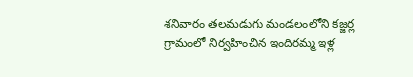శనివారం తలమడుగు మండలంలోని కజ్జర్ల గ్రామంలో నిర్వహించిన ఇందిరమ్మ ఇళ్ల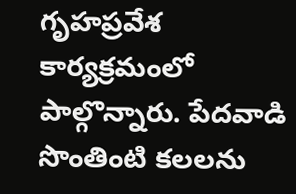గృహప్రవేశ కార్యక్రమంలో పాల్గొన్నారు. పేదవాడి సొంతింటి కలలను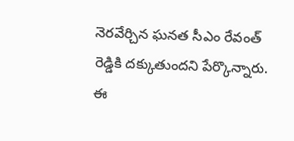నెరవేర్చిన ఘనత సీఎం రేవంత్ రెడ్డికి దక్కుతుందని పేర్కొన్నారు. ఈ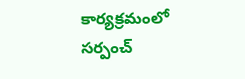కార్యక్రమంలో సర్పంచ్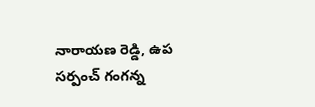నారాయణ రెడ్డి, ఉప సర్పంచ్ గంగన్న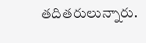తదితరులున్నారు.